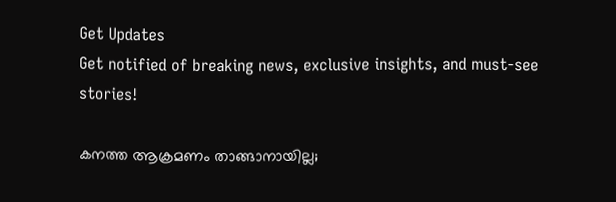Get Updates
Get notified of breaking news, exclusive insights, and must-see stories!

കനത്ത ആക്രമണം താങ്ങാനായില്ല;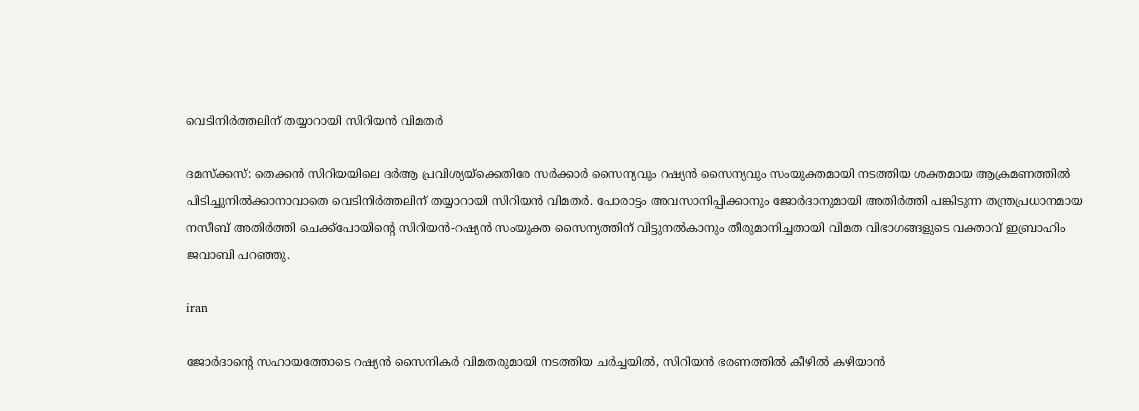വെടിനിര്‍ത്തലിന് തയ്യാറായി സിറിയന്‍ വിമതര്‍

ദമസ്‌ക്കസ്: തെക്കന്‍ സിറിയയിലെ ദര്‍ആ പ്രവിശ്യയ്‌ക്കെതിരേ സര്‍ക്കാര്‍ സൈന്യവും റഷ്യന്‍ സൈന്യവും സംയുക്തമായി നടത്തിയ ശക്തമായ ആക്രമണത്തില്‍ പിടിച്ചുനില്‍ക്കാനാവാതെ വെടിനിര്‍ത്തലിന് തയ്യാറായി സിറിയന്‍ വിമതര്‍. പോരാട്ടം അവസാനിപ്പിക്കാനും ജോര്‍ദാനുമായി അതിര്‍ത്തി പങ്കിടുന്ന തന്ത്രപ്രധാനമായ നസീബ് അതിര്‍ത്തി ചെക്ക്‌പോയിന്റെ സിറിയന്‍-റഷ്യന്‍ സംയുക്ത സൈന്യത്തിന് വിട്ടുനല്‍കാനും തീരുമാനിച്ചതായി വിമത വിഭാഗങ്ങളുടെ വക്താവ് ഇബ്രാഹിം ജവാബി പറഞ്ഞു.

iran

ജോര്‍ദാന്റെ സഹായത്തോടെ റഷ്യന്‍ സൈനികര്‍ വിമതരുമായി നടത്തിയ ചര്‍ച്ചയില്‍, സിറിയന്‍ ഭരണത്തില്‍ കീഴില്‍ കഴിയാന്‍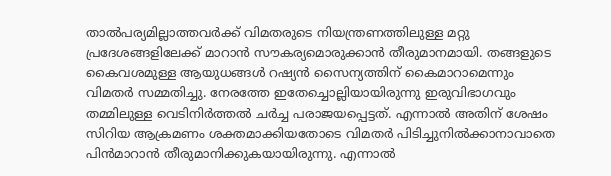താല്‍പര്യമില്ലാത്തവര്‍ക്ക് വിമതരുടെ നിയന്ത്രണത്തിലുള്ള മറ്റു പ്രദേശങ്ങളിലേക്ക് മാറാന്‍ സൗകര്യമൊരുക്കാന്‍ തീരുമാനമായി. തങ്ങളുടെ കൈവശമുള്ള ആയുധങ്ങള്‍ റഷ്യന്‍ സൈന്യത്തിന് കൈമാറാമെന്നും വിമതര്‍ സമ്മതിച്ചു. നേരത്തേ ഇതേച്ചൊല്ലിയായിരുന്നു ഇരുവിഭാഗവും തമ്മിലുള്ള വെടിനിര്‍ത്തല്‍ ചര്‍ച്ച പരാജയപ്പെട്ടത്. എന്നാല്‍ അതിന് ശേഷം സിറിയ ആക്രമണം ശക്തമാക്കിയതോടെ വിമതര്‍ പിടിച്ചുനില്‍ക്കാനാവാതെ പിന്‍മാറാന്‍ തീരുമാനിക്കുകയായിരുന്നു. എന്നാല്‍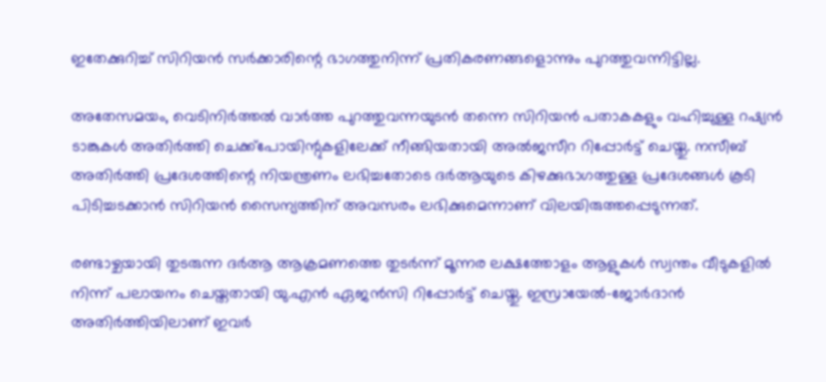ഇതേക്കുറിച്ച് സിറിയന്‍ സര്‍ക്കാരിന്റെ ഭാഗത്തുനിന്ന് പ്രതികരണങ്ങളൊന്നും പുറത്തുവന്നിട്ടില്ല.

അതേസമയം, വെടിനിര്‍ത്തല്‍ വാര്‍ത്ത പുറത്തുവന്നയുടന്‍ തന്നെ സിറിയന്‍ പതാകകളും വഹിച്ചുള്ള റഷ്യന്‍ ടാങ്കുകള്‍ അതിര്‍ത്തി ചെക്ക്‌പോയിന്റുകളിലേക്ക് നീങ്ങിയതായി അല്‍ജസീറ റിപ്പോര്‍ട്ട് ചെയ്തു. നസീബ് അതിര്‍ത്തി പ്രദേശത്തിന്റെ നിയന്ത്രണം ലഭിച്ചതോടെ ദര്‍ആയുടെ കിഴക്കുഭാഗത്തുള്ള പ്രദേശങ്ങള്‍ കൂടി പിടിച്ചടക്കാന്‍ സിറിയന്‍ സൈന്യത്തിന് അവസരം ലഭിക്കുമെന്നാണ് വിലയിരുത്തപ്പെടുന്നത്.

രണ്ടാഴ്ചയായി തുടരുന്ന ദര്‍ആ ആക്രമണത്തെ തുടര്‍ന്ന് മൂന്നര ലക്ഷത്തോളം ആളുകള്‍ സ്വന്തം വീടുകളില്‍ നിന്ന് പലായനം ചെയ്തതായി യു.എന്‍ ഏജന്‍സി റിപ്പോര്‍ട്ട് ചെയ്തു. ഇസ്രായേല്‍-ജോര്‍ദാന്‍ അതിര്‍ത്തിയിലാണ് ഇവര്‍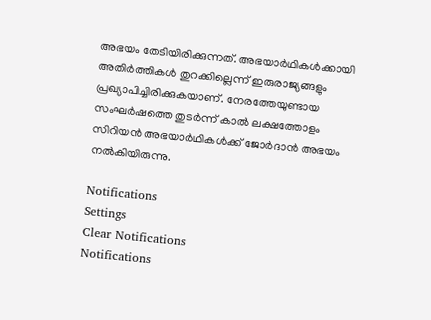അഭയം തേടിയിരിക്കുന്നത്. അഭയാര്‍ഥികള്‍ക്കായി അതിര്‍ത്തികള്‍ തുറക്കില്ലെന്ന് ഇരുരാജ്യങ്ങളും പ്രഖ്യാപിച്ചിരിക്കുകയാണ്. നേരത്തേയുണ്ടായ സംഘര്‍ഷത്തെ തുടര്‍ന്ന് കാല്‍ ലക്ഷത്തോളം സിറിയന്‍ അഭയാര്‍ഥികള്‍ക്ക് ജോര്‍ദാന്‍ അഭയം നല്‍കിയിരുന്നു.

Notifications
Settings
Clear Notifications
Notifications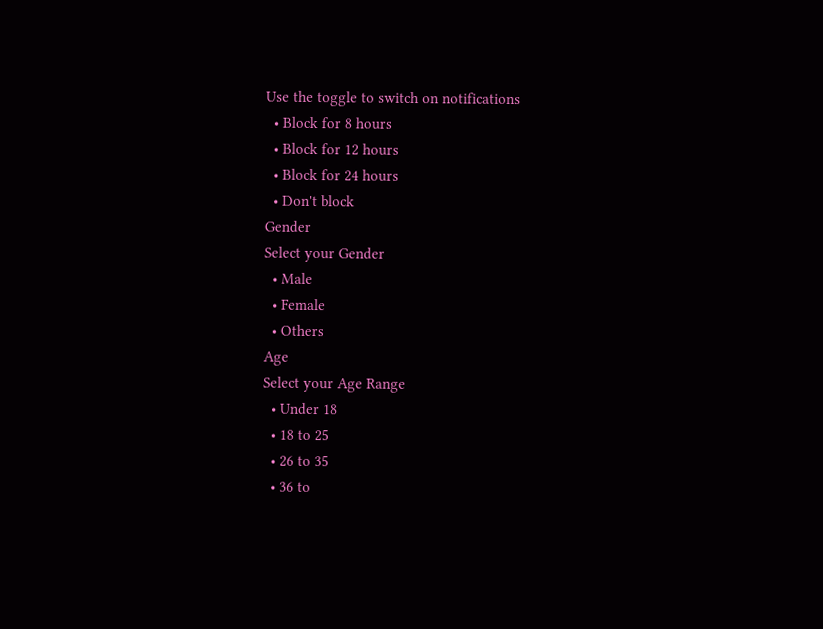Use the toggle to switch on notifications
  • Block for 8 hours
  • Block for 12 hours
  • Block for 24 hours
  • Don't block
Gender
Select your Gender
  • Male
  • Female
  • Others
Age
Select your Age Range
  • Under 18
  • 18 to 25
  • 26 to 35
  • 36 to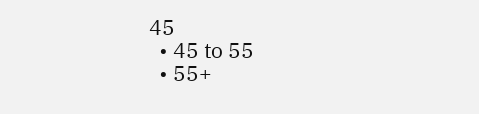45
  • 45 to 55
  • 55+